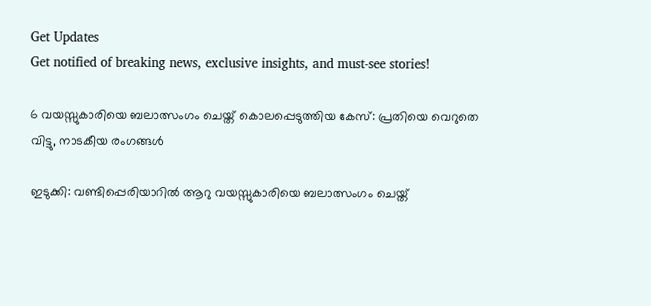Get Updates
Get notified of breaking news, exclusive insights, and must-see stories!

6 വയസ്സുകാരിയെ ബലാത്സംഗം ചെയ്ത് കൊലപ്പെടുത്തിയ കേസ്: പ്രതിയെ വെറുതെ വിട്ടു, നാടകീയ രംഗങ്ങള്‍

ഇടുക്കി: വണ്ടിപ്പെരിയാറില്‍ ആറു വയസ്സുകാരിയെ ബലാത്സംഗം ചെയ്ത്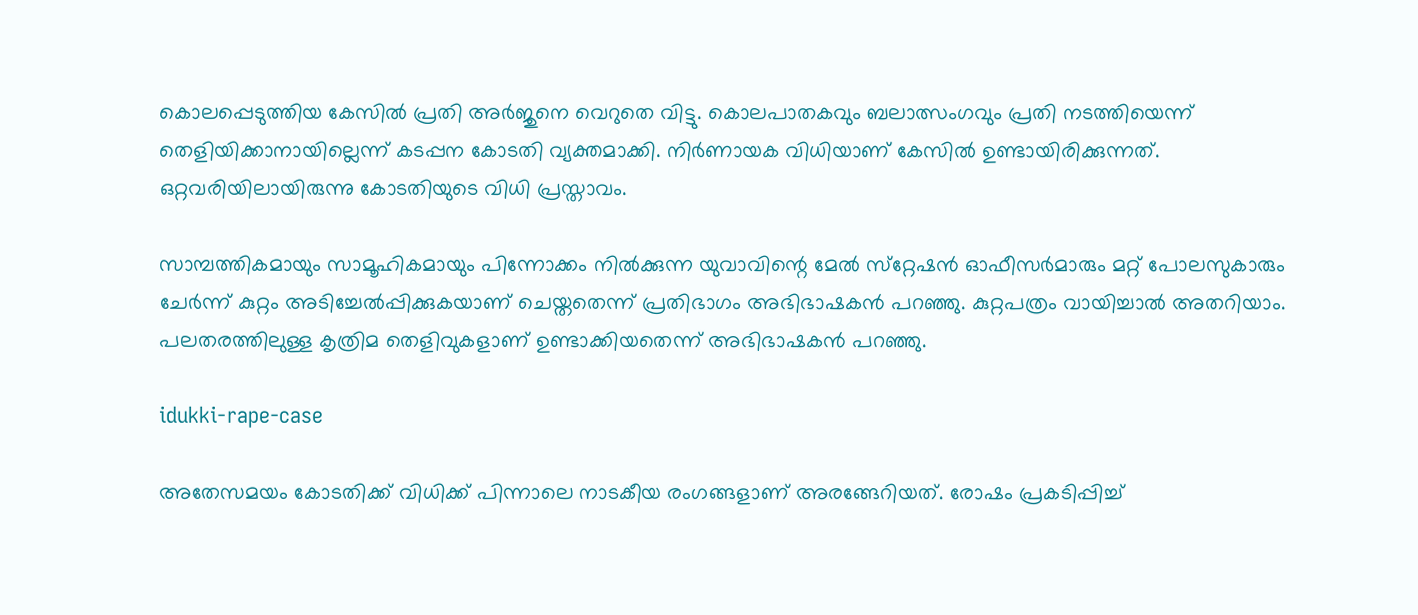കൊലപ്പെടുത്തിയ കേസില്‍ പ്രതി അര്‍ജുനെ വെറുതെ വിട്ടു. കൊലപാതകവും ബലാത്സംഗവും പ്രതി നടത്തിയെന്ന് തെളിയിക്കാനായില്ലെന്ന് കടപ്പന കോടതി വ്യക്തമാക്കി. നിര്‍ണായക വിധിയാണ് കേസില്‍ ഉണ്ടായിരിക്കുന്നത്. ഒറ്റവരിയിലായിരുന്നു കോടതിയുടെ വിധി പ്രസ്താവം.

സാമ്പത്തികമായും സാമൂഹികമായും പിന്നോക്കം നില്‍ക്കുന്ന യുവാവിന്റെ മേല്‍ സ്‌റ്റേഷന്‍ ഓഫീസര്‍മാരും മറ്റ് പോലസുകാരും ചേര്‍ന്ന് കുറ്റം അടിച്ചേല്‍പ്പിക്കുകയാണ് ചെയ്തതെന്ന് പ്രതിഭാഗം അഭിഭാഷകന്‍ പറഞ്ഞു. കുറ്റപത്രം വായിച്ചാല്‍ അതറിയാം. പലതരത്തിലുള്ള കൃത്രിമ തെളിവുകളാണ് ഉണ്ടാക്കിയതെന്ന് അഭിഭാഷകന്‍ പറഞ്ഞു.

idukki-rape-case

അതേസമയം കോടതിക്ക് വിധിക്ക് പിന്നാലെ നാടകീയ രംഗങ്ങളാണ് അരങ്ങേറിയത്. രോഷം പ്രകടിപ്പിച്ച്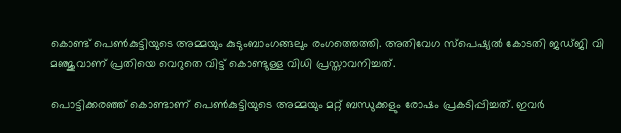കൊണ്ട് പെണ്‍കുട്ടിയുടെ അമ്മയും കുടുംബാംഗങ്ങലും രംഗത്തെത്തി. അതിവേഗ സ്‌പെഷ്യല്‍ കോടതി ജഡ്ജി വി മഞ്ജുവാണ് പ്രതിയെ വെറുതെ വിട്ട് കൊണ്ടുള്ള വിധി പ്രസ്താവനിച്ചത്.

പൊട്ടിക്കരഞ്ഞ് കൊണ്ടാണ് പെണ്‍കുട്ടിയുടെ അമ്മയും മറ്റ് ബന്ധുക്കളും രോഷം പ്രകടിപ്പിച്ചത്. ഇവര്‍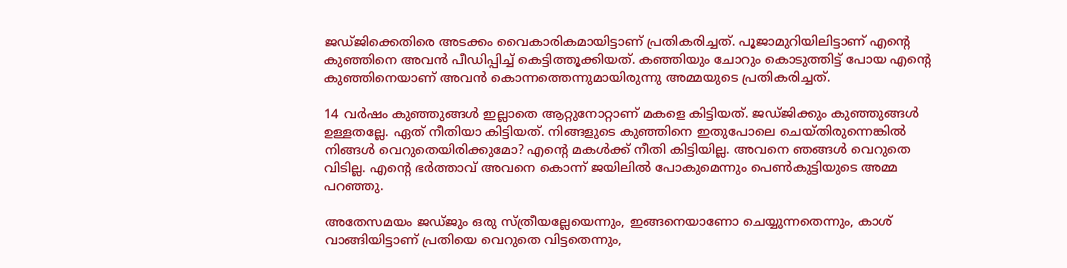ജഡ്ജിക്കെതിരെ അടക്കം വൈകാരികമായിട്ടാണ് പ്രതികരിച്ചത്. പൂജാമുറിയിലിട്ടാണ് എന്റെ കുഞ്ഞിനെ അവന്‍ പീഡിപ്പിച്ച് കെട്ടിത്തൂക്കിയത്. കഞ്ഞിയും ചോറും കൊടുത്തിട്ട് പോയ എന്റെ കുഞ്ഞിനെയാണ് അവന്‍ കൊന്നത്തെന്നുമായിരുന്നു അമ്മയുടെ പ്രതികരിച്ചത്.

14 വര്‍ഷം കുഞ്ഞുങ്ങള്‍ ഇല്ലാതെ ആറ്റുനോറ്റാണ് മകളെ കിട്ടിയത്. ജഡ്ജിക്കും കുഞ്ഞുങ്ങള്‍ ഉള്ളതല്ലേ. ഏത് നീതിയാ കിട്ടിയത്. നിങ്ങളുടെ കുഞ്ഞിനെ ഇതുപോലെ ചെയ്തിരുന്നെങ്കില്‍ നിങ്ങള്‍ വെറുതെയിരിക്കുമോ? എന്റെ മകള്‍ക്ക് നീതി കിട്ടിയില്ല. അവനെ ഞങ്ങള്‍ വെറുതെ വിടില്ല. എന്റെ ഭര്‍ത്താവ് അവനെ കൊന്ന് ജയിലില്‍ പോകുമെന്നും പെണ്‍കുട്ടിയുടെ അമ്മ പറഞ്ഞു.

അതേസമയം ജഡ്ജും ഒരു സ്ത്രീയല്ലേയെന്നും, ഇങ്ങനെയാണോ ചെയ്യുന്നതെന്നും, കാശ് വാങ്ങിയിട്ടാണ് പ്രതിയെ വെറുതെ വിട്ടതെന്നും,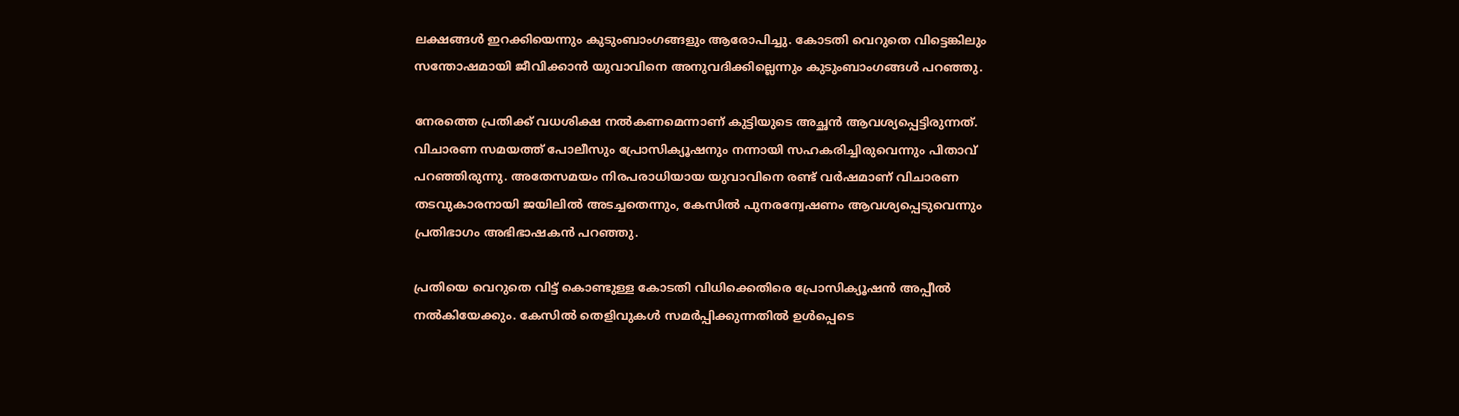ലക്ഷങ്ങള്‍ ഇറക്കിയെന്നും കുടുംബാംഗങ്ങളും ആരോപിച്ചു. കോടതി വെറുതെ വിട്ടെങ്കിലും സന്തോഷമായി ജീവിക്കാന്‍ യുവാവിനെ അനുവദിക്കില്ലെന്നും കുടുംബാംഗങ്ങള്‍ പറഞ്ഞു.

നേരത്തെ പ്രതിക്ക് വധശിക്ഷ നല്‍കണമെന്നാണ് കുട്ടിയുടെ അച്ഛന്‍ ആവശ്യപ്പെട്ടിരുന്നത്. വിചാരണ സമയത്ത് പോലീസും പ്രോസിക്യൂഷനും നന്നായി സഹകരിച്ചിരുവെന്നും പിതാവ് പറഞ്ഞിരുന്നു. അതേസമയം നിരപരാധിയായ യുവാവിനെ രണ്ട് വര്‍ഷമാണ് വിചാരണ തടവുകാരനായി ജയിലില്‍ അടച്ചതെന്നും, കേസില്‍ പുനരന്വേഷണം ആവശ്യപ്പെടുവെന്നും പ്രതിഭാഗം അഭിഭാഷകന്‍ പറഞ്ഞു.

പ്രതിയെ വെറുതെ വിട്ട് കൊണ്ടുള്ള കോടതി വിധിക്കെതിരെ പ്രോസിക്യൂഷന്‍ അപ്പീല്‍ നല്‍കിയേക്കും. കേസില്‍ തെളിവുകള്‍ സമര്‍പ്പിക്കുന്നതില്‍ ഉള്‍പ്പെടെ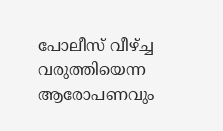പോലീസ് വീഴ്ച്ച വരുത്തിയെന്ന ആരോപണവും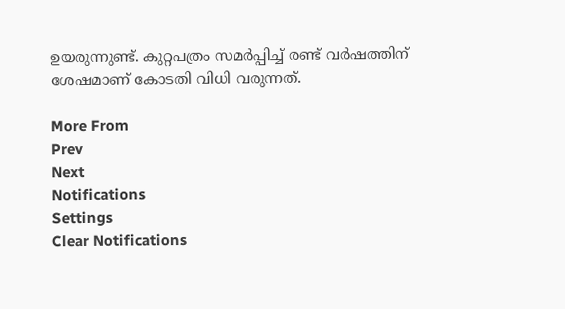ഉയരുന്നുണ്ട്. കുറ്റപത്രം സമര്‍പ്പിച്ച് രണ്ട് വര്‍ഷത്തിന് ശേഷമാണ് കോടതി വിധി വരുന്നത്.

More From
Prev
Next
Notifications
Settings
Clear Notifications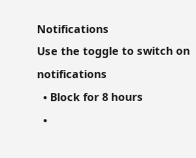Notifications
Use the toggle to switch on notifications
  • Block for 8 hours
  •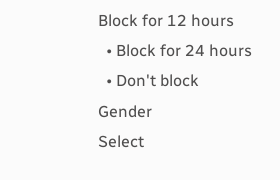Block for 12 hours
  • Block for 24 hours
  • Don't block
Gender
Select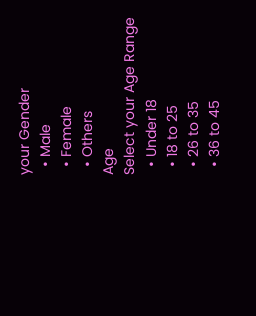your Gender
  • Male
  • Female
  • Others
Age
Select your Age Range
  • Under 18
  • 18 to 25
  • 26 to 35
  • 36 to 45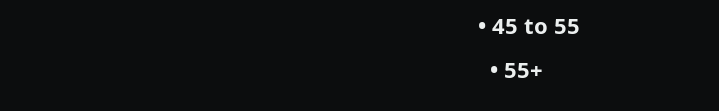• 45 to 55
  • 55+